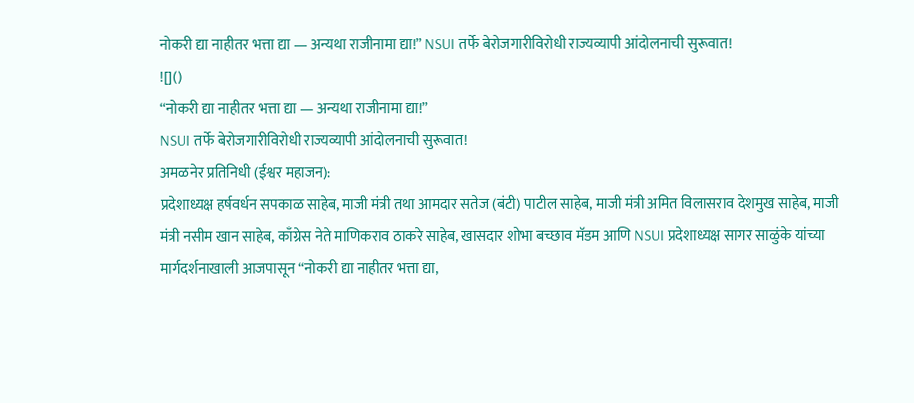नोकरी द्या नाहीतर भत्ता द्या — अन्यथा राजीनामा द्या!” NSUI तर्फे बेरोजगारीविरोधी राज्यव्यापी आंदोलनाची सुरूवात!
![]()
“नोकरी द्या नाहीतर भत्ता द्या — अन्यथा राजीनामा द्या!”
NSUI तर्फे बेरोजगारीविरोधी राज्यव्यापी आंदोलनाची सुरूवात!
अमळनेर प्रतिनिधी (ईश्वर महाजन):
प्रदेशाध्यक्ष हर्षवर्धन सपकाळ साहेब, माजी मंत्री तथा आमदार सतेज (बंटी) पाटील साहेब, माजी मंत्री अमित विलासराव देशमुख साहेब, माजी मंत्री नसीम खान साहेब, काँग्रेस नेते माणिकराव ठाकरे साहेब, खासदार शोभा बच्छाव मॅडम आणि NSUI प्रदेशाध्यक्ष सागर साळुंके यांच्या मार्गदर्शनाखाली आजपासून “नोकरी द्या नाहीतर भत्ता द्या,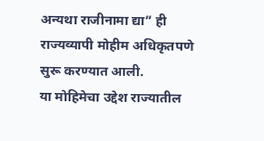अन्यथा राजीनामा द्या” ही राज्यव्यापी मोहीम अधिकृतपणे सुरू करण्यात आली.
या मोहिमेचा उद्देश राज्यातील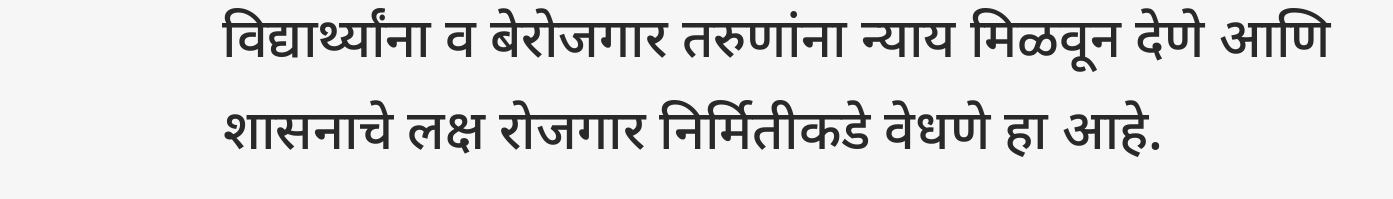विद्यार्थ्यांना व बेरोजगार तरुणांना न्याय मिळवून देणे आणि शासनाचे लक्ष रोजगार निर्मितीकडे वेधणे हा आहे.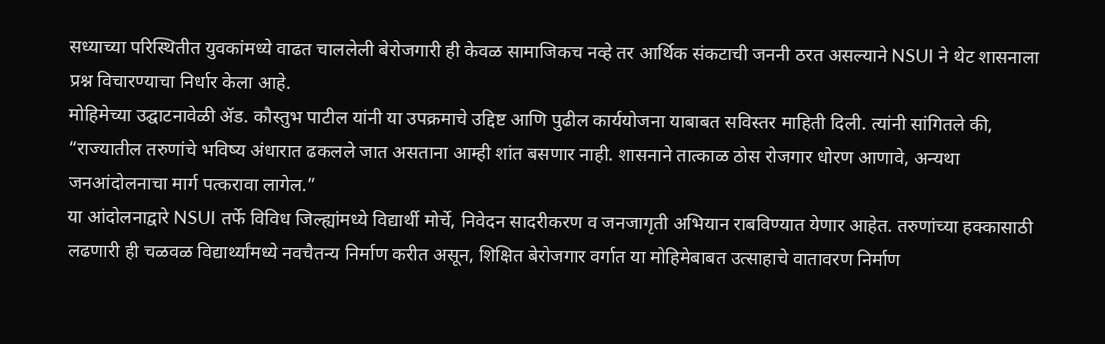सध्याच्या परिस्थितीत युवकांमध्ये वाढत चाललेली बेरोजगारी ही केवळ सामाजिकच नव्हे तर आर्थिक संकटाची जननी ठरत असल्याने NSUI ने थेट शासनाला प्रश्न विचारण्याचा निर्धार केला आहे.
मोहिमेच्या उद्घाटनावेळी ॲड. कौस्तुभ पाटील यांनी या उपक्रमाचे उद्दिष्ट आणि पुढील कार्ययोजना याबाबत सविस्तर माहिती दिली. त्यांनी सांगितले की, “राज्यातील तरुणांचे भविष्य अंधारात ढकलले जात असताना आम्ही शांत बसणार नाही. शासनाने तात्काळ ठोस रोजगार धोरण आणावे, अन्यथा जनआंदोलनाचा मार्ग पत्करावा लागेल.”
या आंदोलनाद्वारे NSUI तर्फे विविध जिल्ह्यांमध्ये विद्यार्थी मोर्चे, निवेदन सादरीकरण व जनजागृती अभियान राबविण्यात येणार आहेत. तरुणांच्या हक्कासाठी लढणारी ही चळवळ विद्यार्थ्यांमध्ये नवचैतन्य निर्माण करीत असून, शिक्षित बेरोजगार वर्गात या मोहिमेबाबत उत्साहाचे वातावरण निर्माण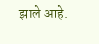झाले आहे.